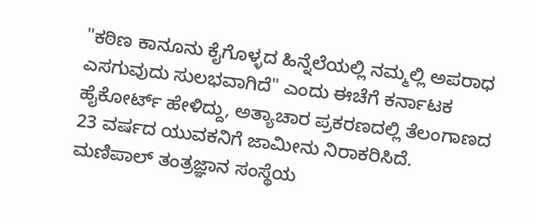"ಕಠಿಣ ಕಾನೂನು ಕೈಗೊಳ್ಳದ ಹಿನ್ನೆಲೆಯಲ್ಲಿ ನಮ್ಮಲ್ಲಿ ಅಪರಾಧ ಎಸಗುವುದು ಸುಲಭವಾಗಿದೆ" ಎಂದು ಈಚೆಗೆ ಕರ್ನಾಟಕ ಹೈಕೋರ್ಟ್ ಹೇಳಿದ್ದು, ಅತ್ಯಾಚಾರ ಪ್ರಕರಣದಲ್ಲಿ ತೆಲಂಗಾಣದ 23 ವರ್ಷದ ಯುವಕನಿಗೆ ಜಾಮೀನು ನಿರಾಕರಿಸಿದೆ.
ಮಣಿಪಾಲ್ ತಂತ್ರಜ್ಞಾನ ಸಂಸ್ಥೆಯ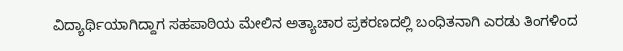ವಿದ್ಯಾರ್ಥಿಯಾಗಿದ್ದಾಗ ಸಹಪಾಠಿಯ ಮೇಲಿನ ಅತ್ಯಾಚಾರ ಪ್ರಕರಣದಲ್ಲಿ ಬಂಧಿತನಾಗಿ ಎರಡು ತಿಂಗಳಿಂದ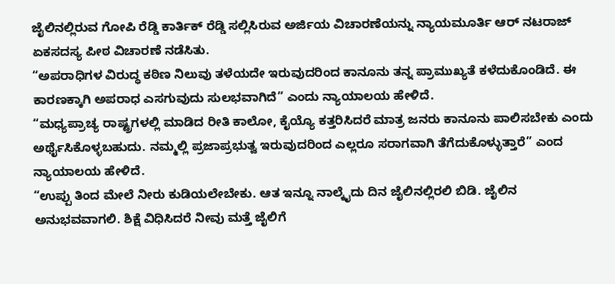ಜೈಲಿನಲ್ಲಿರುವ ಗೋಪಿ ರೆಡ್ಡಿ ಕಾರ್ತಿಕ್ ರೆಡ್ಡಿ ಸಲ್ಲಿಸಿರುವ ಅರ್ಜಿಯ ವಿಚಾರಣೆಯನ್ನು ನ್ಯಾಯಮೂರ್ತಿ ಆರ್ ನಟರಾಜ್ ಏಕಸದಸ್ಯ ಪೀಠ ವಿಚಾರಣೆ ನಡೆಸಿತು.
“ಅಪರಾಧಿಗಳ ವಿರುದ್ಧ ಕಠಿಣ ನಿಲುವು ತಳೆಯದೇ ಇರುವುದರಿಂದ ಕಾನೂನು ತನ್ನ ಪ್ರಾಮುಖ್ಯತೆ ಕಳೆದುಕೊಂಡಿದೆ. ಈ ಕಾರಣಕ್ಕಾಗಿ ಅಪರಾಧ ಎಸಗುವುದು ಸುಲಭವಾಗಿದೆ” ಎಂದು ನ್ಯಾಯಾಲಯ ಹೇಳಿದೆ.
“ಮಧ್ಯಪ್ರಾಚ್ಯ ರಾಷ್ಟ್ರಗಳಲ್ಲಿ ಮಾಡಿದ ರೀತಿ ಕಾಲೋ, ಕೈಯ್ಯೊ ಕತ್ತರಿಸಿದರೆ ಮಾತ್ರ ಜನರು ಕಾನೂನು ಪಾಲಿಸಬೇಕು ಎಂದು ಅರ್ಥೈಸಿಕೊಳ್ಳಬಹುದು. ನಮ್ಮಲ್ಲಿ ಪ್ರಜಾಪ್ರಭುತ್ವ ಇರುವುದರಿಂದ ಎಲ್ಲರೂ ಸರಾಗವಾಗಿ ತೆಗೆದುಕೊಳ್ಳುತ್ತಾರೆ” ಎಂದ ನ್ಯಾಯಾಲಯ ಹೇಳಿದೆ.
“ಉಪ್ಪು ತಿಂದ ಮೇಲೆ ನೀರು ಕುಡಿಯಲೇಬೇಕು. ಆತ ಇನ್ನೂ ನಾಲ್ಕೈದು ದಿನ ಜೈಲಿನಲ್ಲಿರಲಿ ಬಿಡಿ. ಜೈಲಿನ ಅನುಭವವಾಗಲಿ. ಶಿಕ್ಷೆ ವಿಧಿಸಿದರೆ ನೀವು ಮತ್ತೆ ಜೈಲಿಗೆ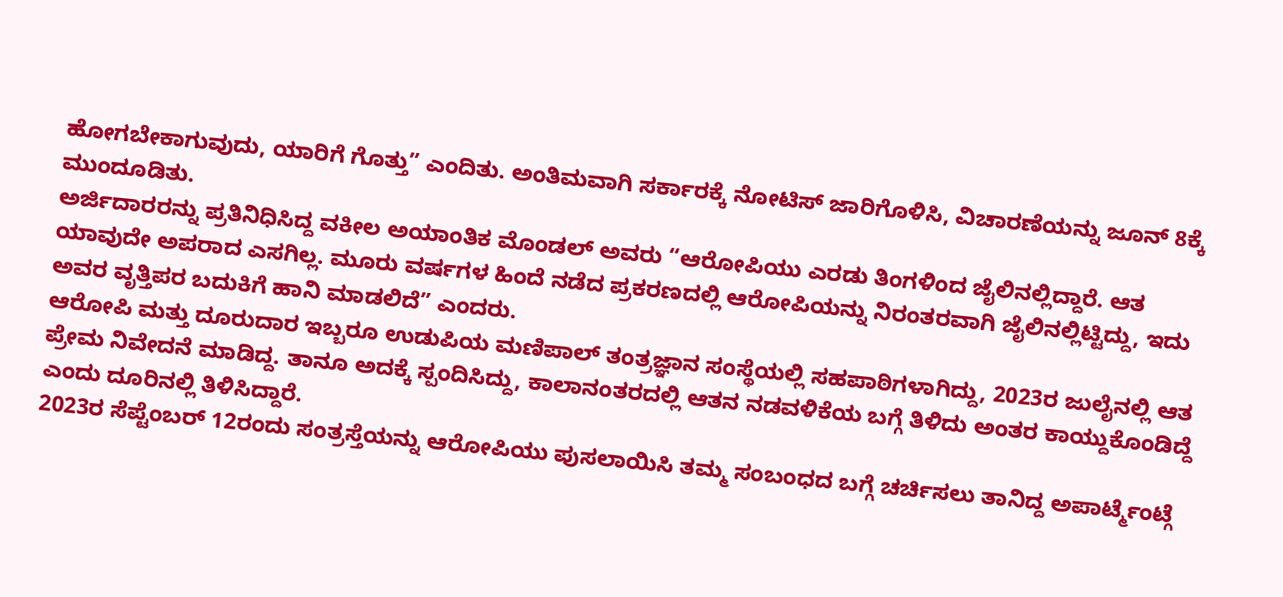ಹೋಗಬೇಕಾಗುವುದು, ಯಾರಿಗೆ ಗೊತ್ತು” ಎಂದಿತು. ಅಂತಿಮವಾಗಿ ಸರ್ಕಾರಕ್ಕೆ ನೋಟಿಸ್ ಜಾರಿಗೊಳಿಸಿ, ವಿಚಾರಣೆಯನ್ನು ಜೂನ್ 8ಕ್ಕೆ ಮುಂದೂಡಿತು.
ಅರ್ಜಿದಾರರನ್ನು ಪ್ರತಿನಿಧಿಸಿದ್ದ ವಕೀಲ ಅಯಾಂತಿಕ ಮೊಂಡಲ್ ಅವರು “ಆರೋಪಿಯು ಎರಡು ತಿಂಗಳಿಂದ ಜೈಲಿನಲ್ಲಿದ್ದಾರೆ. ಆತ ಯಾವುದೇ ಅಪರಾದ ಎಸಗಿಲ್ಲ. ಮೂರು ವರ್ಷಗಳ ಹಿಂದೆ ನಡೆದ ಪ್ರಕರಣದಲ್ಲಿ ಆರೋಪಿಯನ್ನು ನಿರಂತರವಾಗಿ ಜೈಲಿನಲ್ಲಿಟ್ಟಿದ್ದು, ಇದು ಅವರ ವೃತ್ತಿಪರ ಬದುಕಿಗೆ ಹಾನಿ ಮಾಡಲಿದೆ” ಎಂದರು.
ಆರೋಪಿ ಮತ್ತು ದೂರುದಾರ ಇಬ್ಬರೂ ಉಡುಪಿಯ ಮಣಿಪಾಲ್ ತಂತ್ರಜ್ಞಾನ ಸಂಸ್ಥೆಯಲ್ಲಿ ಸಹಪಾಠಿಗಳಾಗಿದ್ದು, 2023ರ ಜುಲೈನಲ್ಲಿ ಆತ ಪ್ರೇಮ ನಿವೇದನೆ ಮಾಡಿದ್ದ. ತಾನೂ ಅದಕ್ಕೆ ಸ್ಪಂದಿಸಿದ್ದು, ಕಾಲಾನಂತರದಲ್ಲಿ ಆತನ ನಡವಳಿಕೆಯ ಬಗ್ಗೆ ತಿಳಿದು ಅಂತರ ಕಾಯ್ದುಕೊಂಡಿದ್ದೆ ಎಂದು ದೂರಿನಲ್ಲಿ ತಿಳಿಸಿದ್ದಾರೆ.
2023ರ ಸೆಪ್ಟೆಂಬರ್ 12ರಂದು ಸಂತ್ರಸ್ತೆಯನ್ನು ಆರೋಪಿಯು ಪುಸಲಾಯಿಸಿ ತಮ್ಮ ಸಂಬಂಧದ ಬಗ್ಗೆ ಚರ್ಚಿಸಲು ತಾನಿದ್ದ ಅಪಾರ್ಟ್ಮೆಂಟ್ಗೆ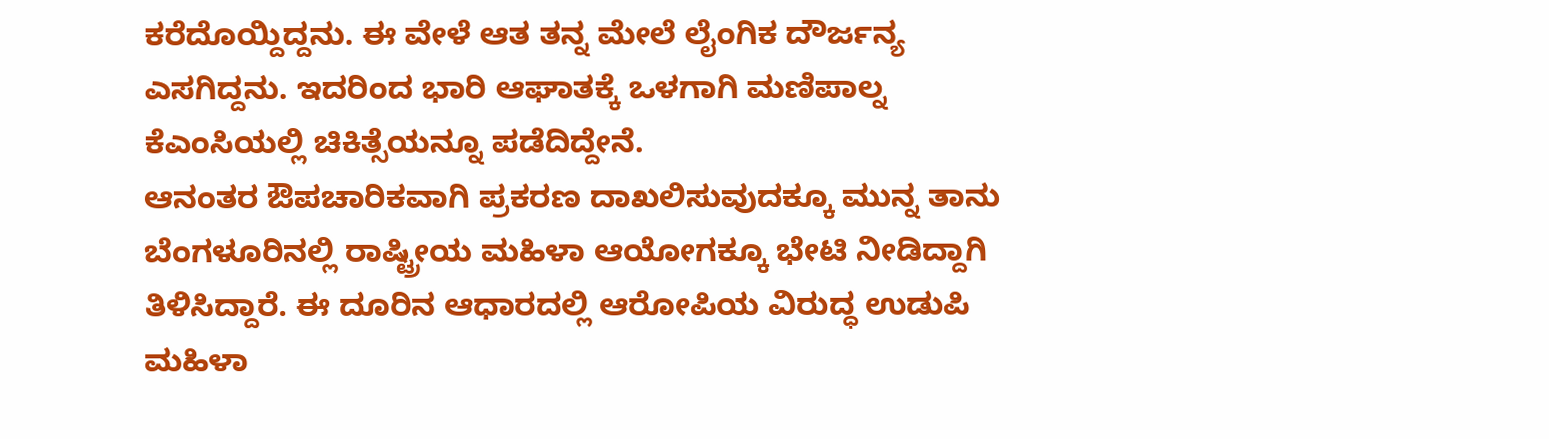ಕರೆದೊಯ್ದಿದ್ದನು. ಈ ವೇಳೆ ಆತ ತನ್ನ ಮೇಲೆ ಲೈಂಗಿಕ ದೌರ್ಜನ್ಯ ಎಸಗಿದ್ದನು. ಇದರಿಂದ ಭಾರಿ ಆಘಾತಕ್ಕೆ ಒಳಗಾಗಿ ಮಣಿಪಾಲ್ನ ಕೆಎಂಸಿಯಲ್ಲಿ ಚಿಕಿತ್ಸೆಯನ್ನೂ ಪಡೆದಿದ್ದೇನೆ.
ಆನಂತರ ಔಪಚಾರಿಕವಾಗಿ ಪ್ರಕರಣ ದಾಖಲಿಸುವುದಕ್ಕೂ ಮುನ್ನ ತಾನು ಬೆಂಗಳೂರಿನಲ್ಲಿ ರಾಷ್ಟ್ರೀಯ ಮಹಿಳಾ ಆಯೋಗಕ್ಕೂ ಭೇಟಿ ನೀಡಿದ್ದಾಗಿ ತಿಳಿಸಿದ್ದಾರೆ. ಈ ದೂರಿನ ಆಧಾರದಲ್ಲಿ ಆರೋಪಿಯ ವಿರುದ್ಧ ಉಡುಪಿ ಮಹಿಳಾ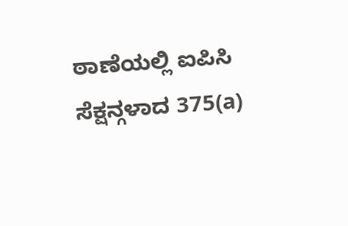ಠಾಣೆಯಲ್ಲಿ ಐಪಿಸಿ ಸೆಕ್ಷನ್ಗಳಾದ 375(a)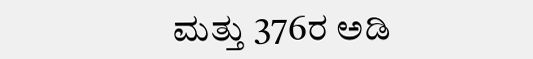ಮತ್ತು 376ರ ಅಡಿ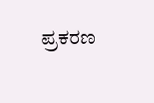ಪ್ರಕರಣ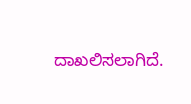ದಾಖಲಿಸಲಾಗಿದೆ.